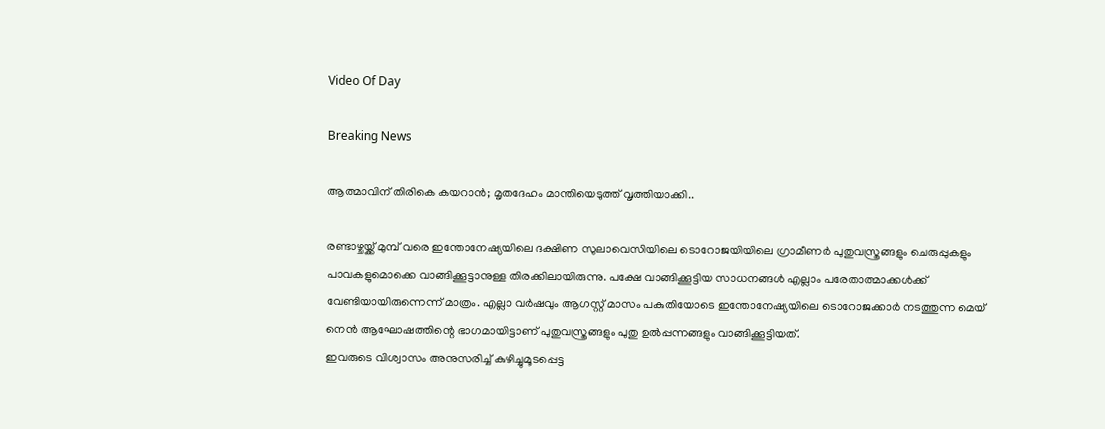Video Of Day

Breaking News

ആത്മാവിന് തിരികെ കയറാന്‍; മൃതദേഹം മാന്തിയെടുത്ത് വൃത്തിയാക്കി..

രണ്ടാഴ്ചയ്ക്ക് മുമ്പ് വരെ ഇന്തോനേഷ്യയിലെ ദക്ഷിണ സുലാവെസിയിലെ ടൊറോജയിയിലെ ഗ്രാമീണര്‍ പുതുവസ്ത്രങ്ങളും ചെരുപ്പുകളും പാവകളുമൊക്കെ വാങ്ങിക്കൂട്ടാനുള്ള തിരക്കിലായിരുന്നു. പക്ഷേ വാങ്ങിക്കൂട്ടിയ സാധനങ്ങള്‍ എല്ലാം പരേതാത്മാക്കള്‍ക്ക് വേണ്ടിയായിരുന്നെന്ന് മാത്രം. എല്ലാ വര്‍ഷവും ആഗസ്റ്റ് മാസം പകുതിയോടെ ഇന്തോനേഷ്യയിലെ ടൊറോജക്കാര്‍ നടത്തുന്ന മെയ് നെന്‍ ആഘോഷത്തിന്റെ ഭാഗമായിട്ടാണ് പുതുവസ്ത്രങ്ങളും പുതു ഉല്‍പ്പന്നങ്ങളും വാങ്ങിക്കൂട്ടിയത്.
ഇവരുടെ വിശ്വാസം അനുസരിച്ച് കുഴിച്ചുമൂടപ്പെട്ട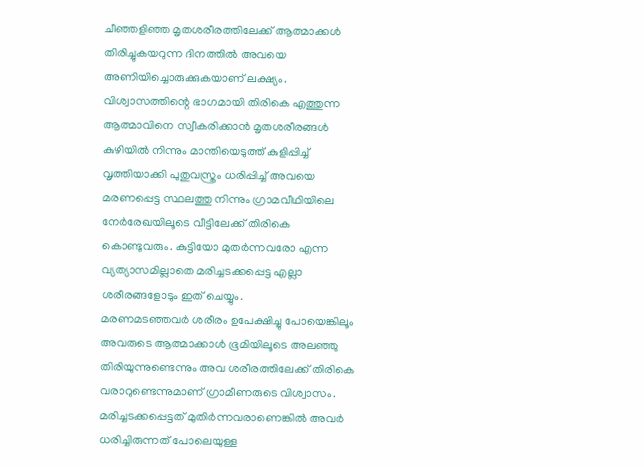ചീഞ്ഞളിഞ്ഞ മൃതശരീരത്തിലേക്ക് ആത്മാക്കള്‍ തിരിച്ചുകയറുന്ന ദിനത്തില്‍ അവയെ അണിയിച്ചൊരുക്കുകയാണ് ലക്ഷ്യം. വിശ്വാസത്തിന്റെ ഭാഗമായി തിരികെ എത്തുന്ന ആത്മാവിനെ സ്വീകരിക്കാന്‍ മൃതശരീരങ്ങള്‍ കുഴിയില്‍ നിന്നും മാന്തിയെടുത്ത് കുളിപ്പിച്ച് വൃത്തിയാക്കി പുതുവസ്ത്രം ധരിപ്പിച്ച് അവയെ മരണപ്പെട്ട സ്ഥലത്തു നിന്നും ഗ്രാമവീഥിയിലെ നേര്‍രേഖയിലൂടെ വീട്ടിലേക്ക് തിരികെ കൊണ്ടുവരും. കുട്ടിയോ മുതര്‍ന്നവരോ എന്ന വ്യത്യാസമില്ലാതെ മരിച്ചടക്കപ്പെട്ട എല്ലാ ശരീരങ്ങളോടും ഇത് ചെയ്യും.
മരണമടഞ്ഞവര്‍ ശരീരം ഉപേക്ഷിച്ചു പോയെങ്കിലൂം അവരുടെ ആത്മാക്കാള്‍ ഭൂമിയിലൂടെ അലഞ്ഞു തിരിയുന്നുണ്ടെന്നും അവ ശരീരത്തിലേക്ക് തിരികെ വരാറുണ്ടെന്നുമാണ് ഗ്രാമീണരുടെ വിശ്വാസം. മരിച്ചടക്കപ്പെട്ടത് മുതിര്‍ന്നവരാണെങ്കില്‍ അവര്‍ ധരിച്ചിരുന്നത് പോലെയുള്ള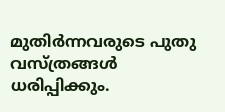മുതിര്‍ന്നവരുടെ പുതു വസ്ത്രങ്ങള്‍ ധരിപ്പിക്കും.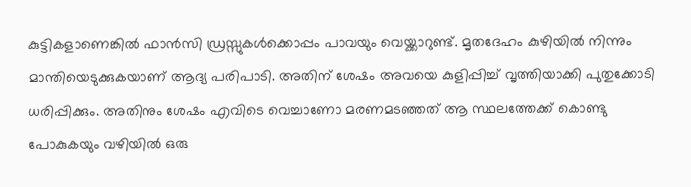കുട്ടികളാണെങ്കില്‍ ഫാന്‍സി ഡ്രസ്സുകള്‍ക്കൊപ്പം പാവയും വെയ്ക്കാറുണ്ട്. മൃതദേഹം കുഴിയില്‍ നിന്നും മാന്തിയെടുക്കുകയാണ് ആദ്യ പരിപാടി. അതിന് ശേഷം അവയെ കുളിപ്പിച്ച് വൃത്തിയാക്കി പുതുക്കോടി ധരിപ്പിക്കും. അതിനും ശേഷം എവിടെ വെച്ചാണോ മരണമടഞ്ഞത് ആ സ്ഥലത്തേക്ക് കൊണ്ടു പോകുകയും വഴിയില്‍ ഒരു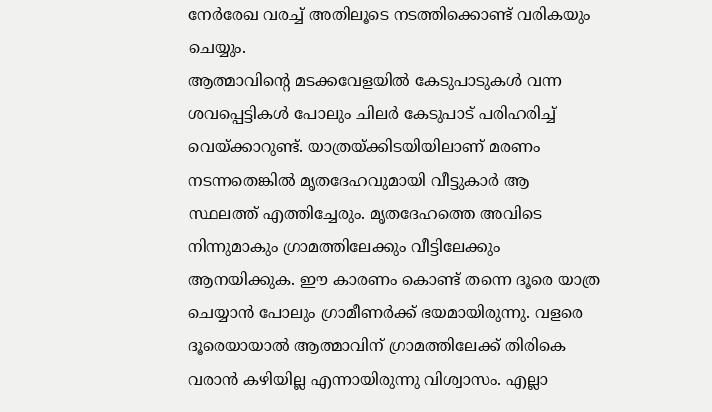നേര്‍രേഖ വരച്ച് അതിലൂടെ നടത്തിക്കൊണ്ട് വരികയും ചെയ്യും.
ആത്മാവിന്റെ മടക്കവേളയില്‍ കേടുപാടുകള്‍ വന്ന ശവപ്പെട്ടികള്‍ പോലും ചിലര്‍ കേടുപാട് പരിഹരിച്ച് വെയ്ക്കാറുണ്ട്. യാത്രയ്ക്കിടയിയിലാണ് മരണം നടന്നതെങ്കില്‍ മൃതദേഹവുമായി വീട്ടുകാര്‍ ആ സ്ഥലത്ത് എത്തിച്ചേരും. മൃതദേഹത്തെ അവിടെ നിന്നുമാകും ഗ്രാമത്തിലേക്കും വീട്ടിലേക്കും ആനയിക്കുക. ഈ കാരണം കൊണ്ട് തന്നെ ദൂരെ യാത്ര ചെയ്യാന്‍ പോലും ഗ്രാമീണര്‍ക്ക് ഭയമായിരുന്നു. വളരെ ദൂരെയായാല്‍ ആത്മാവിന് ഗ്രാമത്തിലേക്ക് തിരികെ വരാന്‍ കഴിയില്ല എന്നായിരുന്നു വിശ്വാസം. എല്ലാ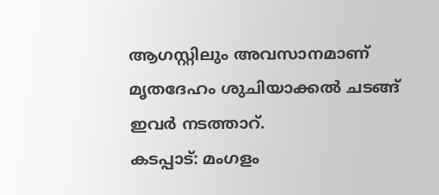ആഗസ്റ്റിലും അവസാനമാണ് മൃതദേഹം ശുചിയാക്കല്‍ ചടങ്ങ് ഇവര്‍ നടത്താറ്.
കടപ്പാട്: മംഗളം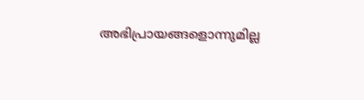അഭിപ്രായങ്ങളൊന്നുമില്ല